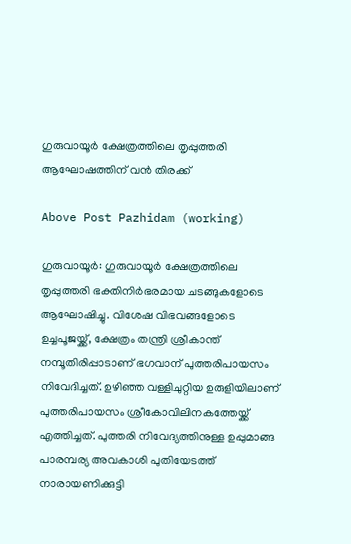ഗുരുവായൂര്‍ ക്ഷേത്രത്തിലെ തൃപ്പുത്തരി ആഘോഷത്തിന് വൻ തിരക്ക്

Above Post Pazhidam (working)

ഗുരുവായൂര്‍: ഗുരുവായൂര്‍ ക്ഷേത്രത്തിലെ തൃപ്പുത്തരി ഭക്തിനിര്‍ഭരമായ ചടങ്ങുകളോടെ ആഘോഷിച്ചു. വിശേഷ വിഭവങ്ങളോടെ ഉച്ചപൂജയ്ക്ക്, ക്ഷേത്രം തന്ത്രി ശ്രീകാന്ത് നമ്പൂതിരിപ്പാടാണ് ഭഗവാന് പുത്തരിപായസം നിവേദിച്ചത്. ഉഴിഞ്ഞ വള്ളിചുറ്റിയ ഉരുളിയിലാണ് പുത്തരിപായസം ശ്രീകോവിലിനകത്തേയ്ക്ക് എത്തിച്ചത്. പുത്തരി നിവേദ്യത്തിനുള്ള ഉപ്പുമാങ്ങ പാരമ്പര്യ അവകാശി പുതിയേടത്ത് നാരായണിക്കുട്ടി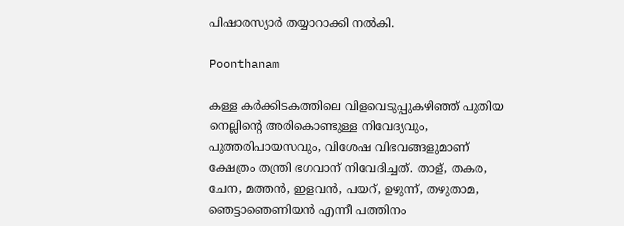പിഷാരസ്യാര്‍ തയ്യാറാക്കി നല്‍കി.

Poonthanam

കള്ള കര്‍ക്കിടകത്തിലെ വിളവെടുപ്പുകഴിഞ്ഞ് പുതിയ നെല്ലിന്റെ അരികൊണ്ടുള്ള നിവേദ്യവും, പുത്തരിപായസവും, വിശേഷ വിഭവങ്ങളുമാണ് ക്ഷേത്രം തന്ത്രി ഭഗവാന് നിവേദിച്ചത്. താള്, തകര, ചേന, മത്തന്‍, ഇളവന്‍, പയറ്, ഉഴുന്ന്, തഴുതാമ, ഞെട്ടാഞെണിയന്‍ എന്നീ പത്തിനം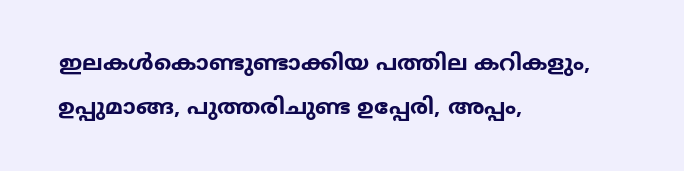ഇലകള്‍കൊണ്ടുണ്ടാക്കിയ പത്തില കറികളും, ഉപ്പുമാങ്ങ, പുത്തരിചുണ്ട ഉപ്പേരി, അപ്പം,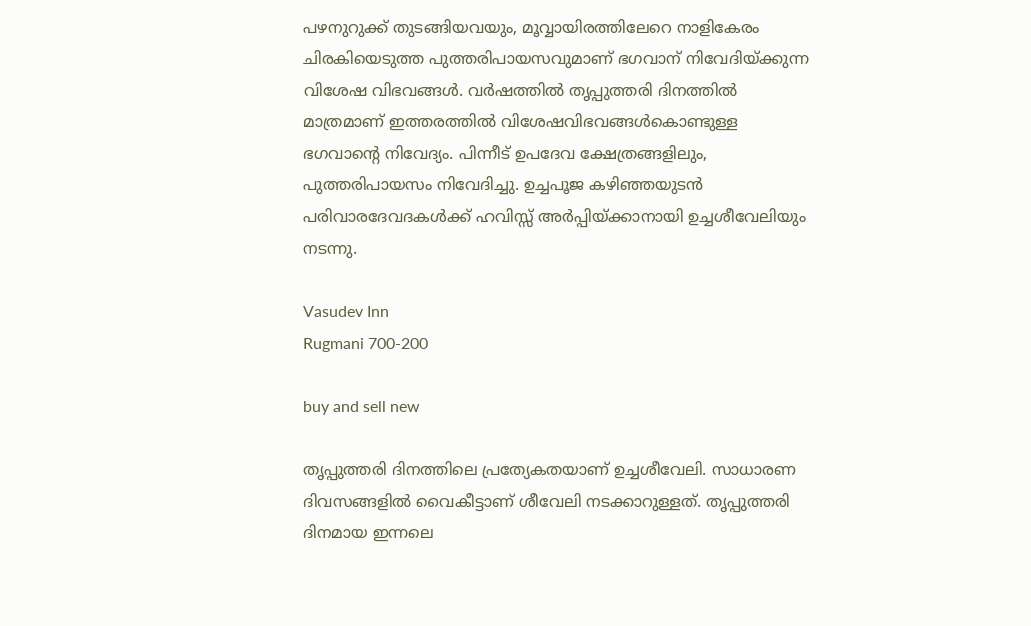പഴനുറുക്ക് തുടങ്ങിയവയും, മൂവ്വായിരത്തിലേറെ നാളികേരം ചിരകിയെടുത്ത പുത്തരിപായസവുമാണ് ഭഗവാന് നിവേദിയ്ക്കുന്ന വിശേഷ വിഭവങ്ങള്‍. വര്‍ഷത്തില്‍ തൃപ്പുത്തരി ദിനത്തിൽ മാത്രമാണ് ഇത്തരത്തില്‍ വിശേഷവിഭവങ്ങള്‍കൊണ്ടുള്ള ഭഗവാന്റെ നിവേദ്യം. പിന്നീട് ഉപദേവ ക്ഷേത്രങ്ങളിലും, പുത്തരിപായസം നിവേദിച്ചു. ഉച്ചപൂജ കഴിഞ്ഞയുടന്‍ പരിവാരദേവദകള്‍ക്ക് ഹവിസ്സ് അര്‍പ്പിയ്ക്കാനായി ഉച്ചശീവേലിയും നടന്നു.

Vasudev Inn
Rugmani 700-200

buy and sell new

തൃപ്പുത്തരി ദിനത്തിലെ പ്രത്യേകതയാണ് ഉച്ചശീവേലി. സാധാരണ ദിവസങ്ങളില്‍ വൈകീട്ടാണ് ശീവേലി നടക്കാറുള്ളത്. തൃപ്പുത്തരി ദിനമായ ഇന്നലെ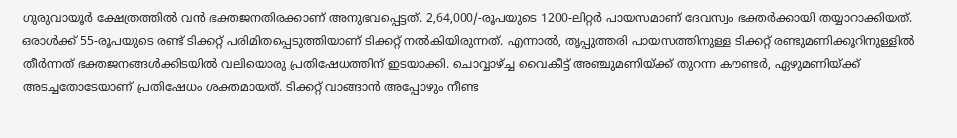ഗുരുവായൂര്‍ ക്ഷേത്രത്തില്‍ വന്‍ ഭക്തജനതിരക്കാണ് അനുഭവപ്പെട്ടത്. 2,64,000/-രൂപയുടെ 1200-ലിറ്റര്‍ പായസമാണ് ദേവസ്വം ഭക്തര്‍ക്കായി തയ്യാറാക്കിയത്. ഒരാള്‍ക്ക് 55-രൂപയുടെ രണ്ട് ടിക്കറ്റ് പരിമിതപ്പെടുത്തിയാണ് ടിക്കറ്റ് നല്‍കിയിരുന്നത്. എന്നാല്‍, തൃപ്പുത്തരി പായസത്തിനുള്ള ടിക്കറ്റ് രണ്ടുമണിക്കൂറിനുള്ളില്‍ തീര്‍ന്നത് ഭക്തജനങ്ങള്‍ക്കിടയില്‍ വലിയൊരു പ്രതിഷേധത്തിന് ഇടയാക്കി. ചൊവ്വാഴ്ച്ച വൈകീട്ട് അഞ്ചുമണിയ്ക്ക് തുറന്ന കൗണ്ടര്‍, ഏഴുമണിയ്ക്ക് അടച്ചതോടേയാണ് പ്രതിഷേധം ശക്തമായത്. ടിക്കറ്റ് വാങ്ങാന്‍ അപ്പോഴും നീണ്ട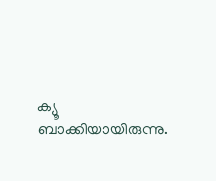ക്യൂ ബാക്കിയായിരുന്നു.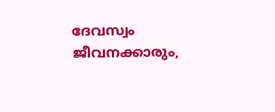ദേവസ്വം ജീവനക്കാരും,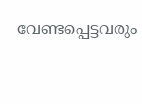വേണ്ടപ്പെട്ടവരും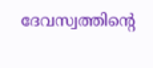ദേവസ്വത്തിന്റെ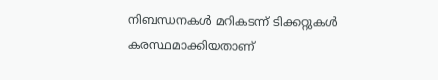നിബന്ധനകള്‍ മറികടന്ന് ടിക്കറ്റുകള്‍ കരസ്ഥമാക്കിയതാണ്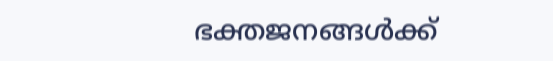ഭക്തജനങ്ങള്‍ക്ക്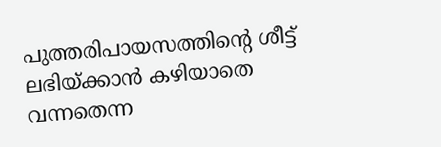പുത്തരിപായസത്തിന്റെ ശീട്ട് ലഭിയ്ക്കാന്‍ കഴിയാതെ വന്നതെന്ന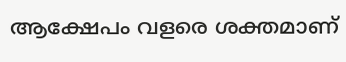ആക്ഷേപം വളരെ ശക്തമാണ്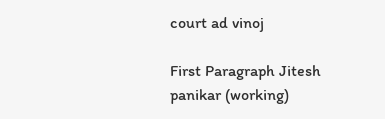court ad vinoj

First Paragraph Jitesh panikar (working)